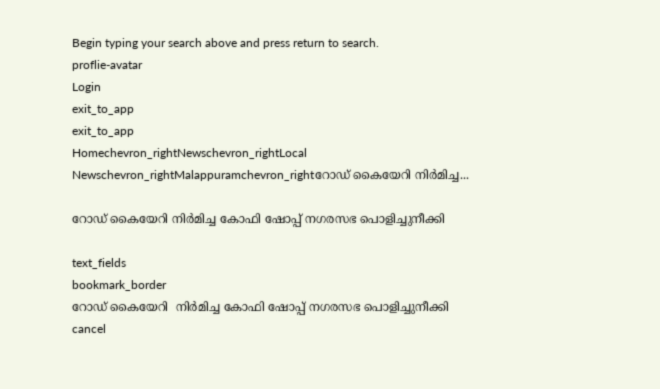Begin typing your search above and press return to search.
proflie-avatar
Login
exit_to_app
exit_to_app
Homechevron_rightNewschevron_rightLocal Newschevron_rightMalappuramchevron_rightറോഡ് കൈയേറി നിർമിച്ച...

റോഡ് കൈയേറി നിർമിച്ച കോഫി ഷോപ്പ് നഗരസഭ പൊളിച്ചുനീക്കി

text_fields
bookmark_border
റോഡ് കൈയേറി  നിർമിച്ച കോഫി ഷോപ്പ് നഗരസഭ പൊളിച്ചുനീക്കി
cancel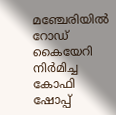മഞ്ചേരിയിൽ റോഡ് കൈയേറി നിർമിച്ച കോഫി ഷോപ്പ്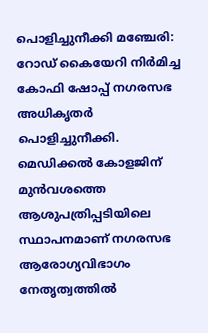പൊളിച്ചുനീക്കി മഞ്ചേരി: റോഡ് കൈയേറി നിർമിച്ച കോഫി ഷോപ്പ് നഗരസഭ അധികൃതർ പൊളിച്ചുനീക്കി. മെഡിക്കൽ കോളജിന് മുൻവശത്തെ ആശുപത്രിപ്പടിയിലെ സ്ഥാപനമാണ് നഗരസഭ ആരോഗ്യവിഭാഗം നേതൃത്വത്തിൽ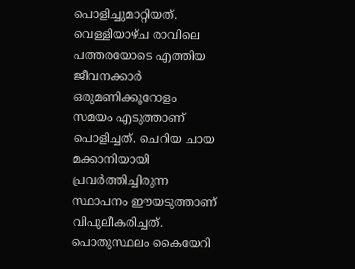പൊളിച്ചുമാറ്റിയത്. വെള്ളിയാഴ്ച രാവിലെ പത്തരയോടെ എത്തിയ ജീവനക്കാർ ഒരുമണിക്കൂറോളം സമയം എടുത്താണ് പൊളിച്ചത്. ചെറിയ ചായ മക്കാനിയായി പ്രവർത്തിച്ചിരുന്ന സ്ഥാപനം ഈയടുത്താണ് വിപുലീകരിച്ചത്. പൊതുസ്ഥലം കൈയേറി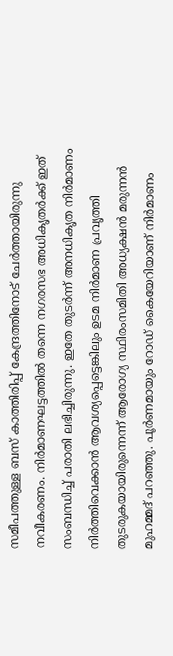സമീപത്തുള്ള ബസ് കാത്തിരിപ്പ് കേന്ദ്രത്തിനോട് ചേർത്തായിരുന്നു നവീകരണം. നിർമാണഘട്ടത്തിൽ തന്നെ നഗരസഭ അധികൃതർക്ക് ഇത് സംബന്ധിച്ച് പരാതി ലഭിച്ചിരുന്നു. ഇതേ തുടർന്ന് അനധികൃത നിർമാണം നിർത്തിവെക്കാൻ ആവശ്യപ്പെട്ടെങ്കിലും ഉടമ നിർമാണ പ്രവൃത്തി തുടരുകയായിരുന്നെന്ന് ആരോഗ്യ സ്ഥിരംസമിതി അധ്യക്ഷൻ മരുന്നൻ മുഹമ്മദ് പറഞ്ഞു. പൂർണമായും റോഡ് കൈയേറിയാണ് നിർമാണം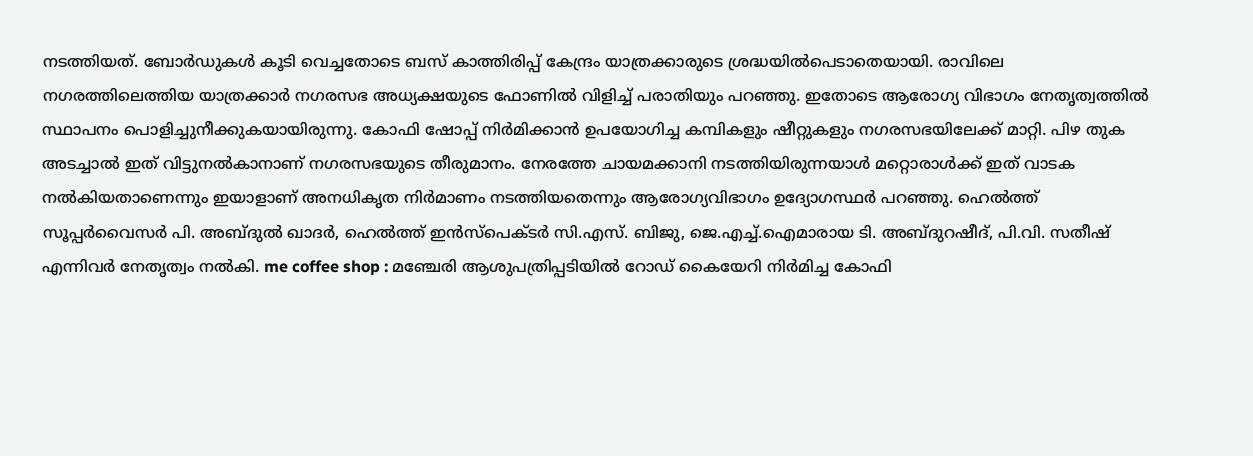നടത്തിയത്. ബോർഡുകൾ കൂടി വെച്ചതോടെ ബസ് കാത്തിരിപ്പ് കേന്ദ്രം യാത്രക്കാരുടെ ശ്രദ്ധയിൽപെടാതെയായി. രാവിലെ നഗരത്തിലെത്തിയ യാത്രക്കാർ നഗരസഭ അധ്യക്ഷയുടെ ഫോണിൽ വിളിച്ച് പരാതിയും പറഞ്ഞു. ഇതോടെ ആരോഗ്യ വിഭാഗം നേതൃത്വത്തിൽ സ്ഥാപനം പൊളിച്ചുനീക്കുകയായിരുന്നു. കോഫി ഷോപ്പ് നിർമിക്കാൻ ഉപയോഗിച്ച കമ്പികളും ഷീറ്റുകളും നഗരസഭയിലേക്ക് മാറ്റി. പിഴ തുക അടച്ചാൽ ഇത് വിട്ടുനൽകാനാണ് നഗരസഭയുടെ തീരുമാനം. നേരത്തേ ചായമക്കാനി നടത്തിയിരുന്നയാൾ മറ്റൊരാൾക്ക് ഇത് വാടക നൽകിയതാണെന്നും ഇയാളാണ് അനധികൃത നിർമാണം നടത്തിയതെന്നും ആരോഗ്യവിഭാഗം ഉദ്യോഗസ്ഥർ പറഞ്ഞു. ഹെൽത്ത് സൂപ്പർവൈസർ പി. അബ്ദുൽ ഖാദർ, ഹെൽത്ത് ഇൻസ്പെക്ടർ സി.എസ്. ബിജു, ജെ.എച്ച്.ഐമാരായ ടി. അബ്ദുറഷീദ്, പി.വി. സതീഷ് എന്നിവർ നേതൃത്വം നൽകി. me coffee shop : മഞ്ചേരി ആശുപത്രിപ്പടിയിൽ റോഡ് കൈയേറി നിർമിച്ച കോഫി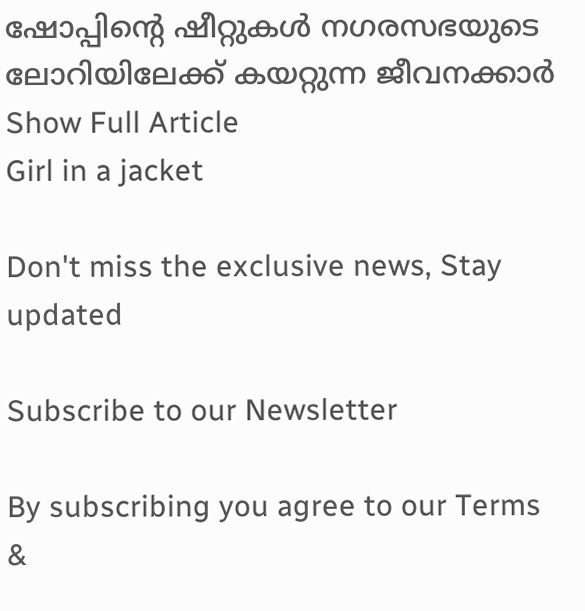ഷോപ്പിന്‍റെ ഷീറ്റുകൾ നഗരസഭയുടെ ലോറിയിലേക്ക് കയറ്റുന്ന ജീവനക്കാർ
Show Full Article
Girl in a jacket

Don't miss the exclusive news, Stay updated

Subscribe to our Newsletter

By subscribing you agree to our Terms &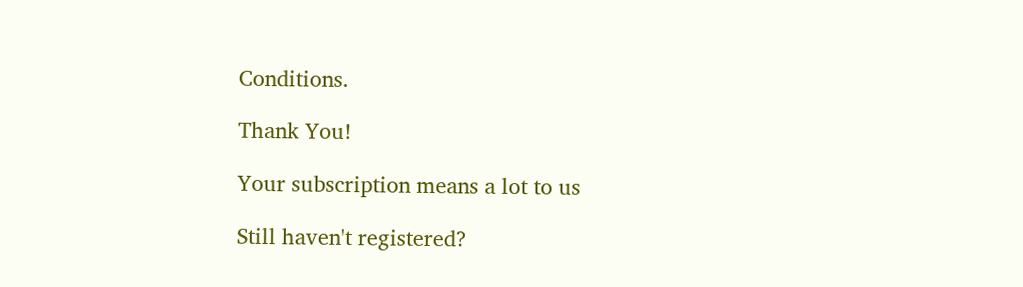Conditions.

Thank You!

Your subscription means a lot to us

Still haven't registered?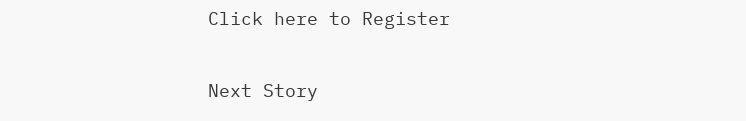Click here to Register

Next Story